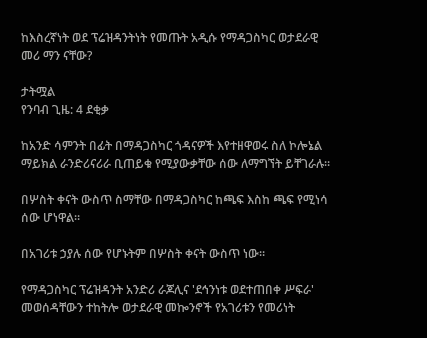ከእስረኛነት ወደ ፕሬዝዳንትነት የመጡት አዲሱ የማዳጋስካር ወታደራዊ መሪ ማን ናቸው?

ታትሟል
የንባብ ጊዜ: 4 ደቂቃ

ከአንድ ሳምንት በፊት በማዳጋስካር ጎዳናዎች እየተዘዋወሩ ስለ ኮሎኔል ማይክል ራንድሪናሪራ ቢጠይቁ የሚያውቃቸው ሰው ለማግኘት ይቸገራሉ።

በሦስት ቀናት ውስጥ ስማቸው በማዳጋስካር ከጫፍ እስከ ጫፍ የሚነሳ ሰው ሆነዋል።

በአገሪቱ ኃያሉ ሰው የሆኑትም በሦስት ቀናት ውስጥ ነው።

የማዳጋስካር ፕሬዝዳንት አንድሪ ራጆሊና 'ደኅንነቱ ወደተጠበቀ ሥፍራ' መወሰዳቸውን ተከትሎ ወታደራዊ መኰንኖች የአገሪቱን የመሪነት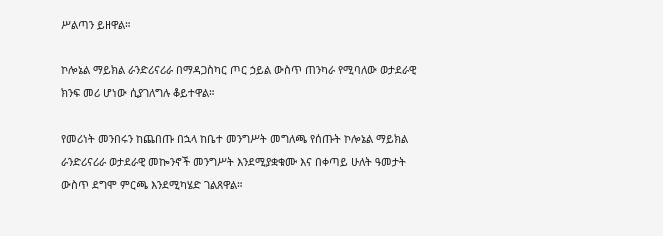ሥልጣን ይዘዋል።

ኮሎኔል ማይክል ራንድሪናሪራ በማዳጋስካር ጦር ኃይል ውስጥ ጠንካራ የሚባለው ወታደራዊ ክንፍ መሪ ሆነው ሲያገለግሉ ቆይተዋል።

የመሪነት መንበሩን ከጨበጡ በኋላ ከቤተ መንግሥት መግለጫ የሰጡት ኮሎኔል ማይክል ራንድሪናሪራ ወታደራዊ መኰንኖች መንግሥት እንደሚያቋቁሙ እና በቀጣይ ሁለት ዓመታት ውስጥ ደግሞ ምርጫ እንደሚካሄድ ገልጸዋል።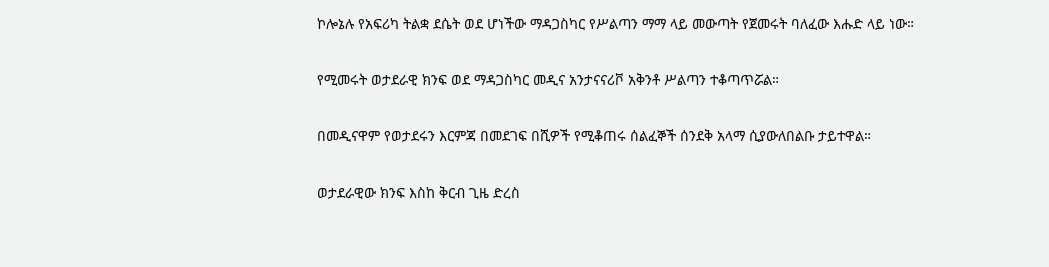ኮሎኔሉ የአፍሪካ ትልቋ ደሴት ወደ ሆነችው ማዳጋስካር የሥልጣን ማማ ላይ መውጣት የጀመሩት ባለፈው እሑድ ላይ ነው።

የሚመሩት ወታደራዊ ክንፍ ወደ ማዳጋስካር መዲና አንታናናሪቮ አቅንቶ ሥልጣን ተቆጣጥሯል።

በመዲናዋም የወታደሩን እርምጃ በመደገፍ በሺዎች የሚቆጠሩ ሰልፈኞች ሰንደቅ አላማ ሲያውለበልቡ ታይተዋል።

ወታደራዊው ክንፍ እስከ ቅርብ ጊዜ ድረስ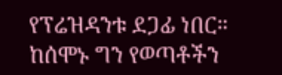የፕሬዝዳንቱ ደጋፊ ነበር። ከሰሞኑ ግን የወጣቶችን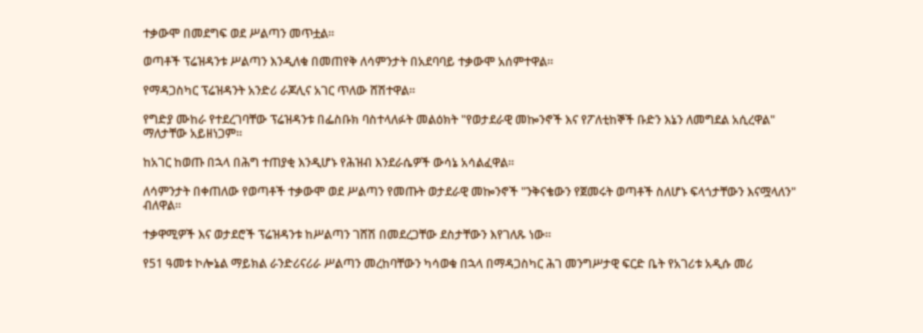ተቃውሞ በመደግፍ ወደ ሥልጣን መጥቷል።

ወጣቶች ፕሬዝዳንቱ ሥልጣን እንዲለቁ በመጠየቅ ለሳምንታት በአደባባይ ተቃውሞ አሰምተዋል።

የማዳጋስካር ፕሬዝዳንት አንድሪ ራጆሊና አገር ጥለው ሸሽተዋል።

የግድያ ሙከራ የተደረገባቸው ፕሬዝዳንቱ በፌስቡክ ባስተላለፉት መልዕክት "የወታደራዊ መኰንኖች እና የፖለቲከኞች ቡድን እኔን ለመግደል አሲረዋል" ማለታቸው አይዘነጋም።

ከአገር ከወጡ በኋላ በሕግ ተጠያቂ እንዲሆኑ የሕዝብ እንደራሴዎች ውሳኔ አሳልፈዋል።

ለሳምንታት በቀጠለው የወጣቶች ተቃውሞ ወደ ሥልጣን የመጡት ወታደራዊ መኰንኖች "ንቅናቄውን የጀመሩት ወጣቶች ስለሆኑ ፍላጎታቸውን እናሟላለን" ብለዋል።

ተቃዋሚዎች እና ወታደሮች ፕሬዝዳንቱ ከሥልጣን ገሸሽ በመደረጋቸው ደስታቸውን እየገለጹ ነው።

የ51 ዓመቱ ኮሎኔል ማይክል ራንድሪናሪራ ሥልጣን መረከባቸውን ካሳወቁ በኋላ በማዳጋስካር ሕገ መንግሥታዊ ፍርድ ቤት የአገሪቱ አዲሱ መሪ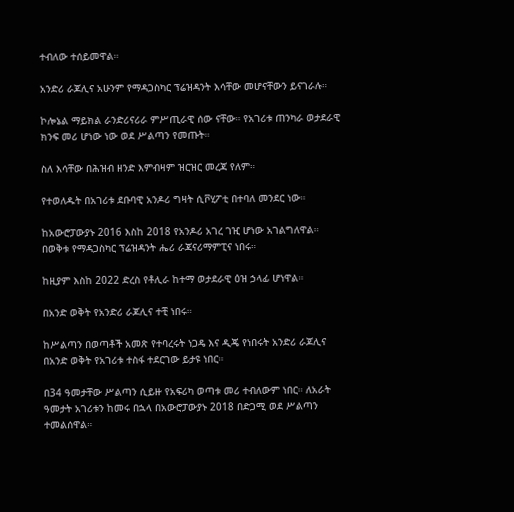ተብለው ተሰይመዋል።

አንድሪ ራጆሊና አሁንም የማዳጋስካር ፕሬዝዳንት እሳቸው መሆናቸውን ይናገራሉ።

ኮሎኔል ማይክል ራንድሪናሪራ ምሥጢራዊ ሰው ናቸው። የአገሪቱ ጠንካራ ወታደራዊ ክንፍ መሪ ሆነው ነው ወደ ሥልጣን የመጡት።

ስለ እሳቸው በሕዝብ ዘንድ እምብዛም ዝርዝር መረጃ የለም።

የተወለዱት በአገሪቱ ደቡባዊ አንዶሪ ግዛት ሲቮሂፖቲ በተባለ መንደር ነው።

ከአውሮፓውያኑ 2016 እስከ 2018 የአንዶሪ አገረ ገዢ ሆነው አገልግለዋል። በወቅቱ የማዳጋስካር ፕሬዝዳንት ሔሪ ራጃናሪማምፒና ነበሩ።

ከዚያም እስከ 2022 ድረስ የቶሊራ ከተማ ወታደራዊ ዕዝ ኃላፊ ሆነዋል።

በአንድ ወቅት የአንድሪ ራጆሊና ተቺ ነበሩ።

ከሥልጣን በወጣቶች አመጽ የተባረሩት ነጋዴ እና ዲጄ የነበሩት አንድሪ ራጆሊና በአንድ ወቅት የአገሪቱ ተስፋ ተደርገው ይታዩ ነበር።

በ34 ዓመታቸው ሥልጣን ሲይዙ የአፍሪካ ወጣቱ መሪ ተብለውም ነበር። ለአራት ዓመታት አገሪቱን ከመሩ በኋላ በአውሮፓውያኑ 2018 በድጋሚ ወደ ሥልጣን ተመልሰዋል።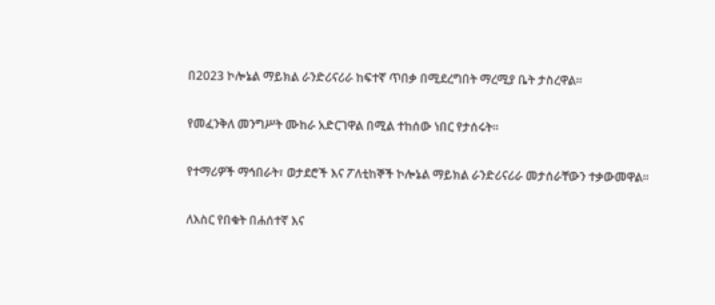በ2023 ኮሎኔል ማይክል ራንድሪናሪራ ከፍተኛ ጥበቃ በሚደረግበት ማረሚያ ቤት ታስረዋል።

የመፈንቅለ መንግሥት ሙከራ አድርገዋል በሚል ተከሰው ነበር የታሰሩት።

የተማሪዎች ማኅበራት፣ ወታደሮች እና ፖለቲከኞች ኮሎኔል ማይክል ራንድሪናሪራ መታሰራቸውን ተቃውመዋል።

ለእስር የበቁት በሐሰተኛ እና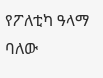የፖለቲካ ዓላማ ባለው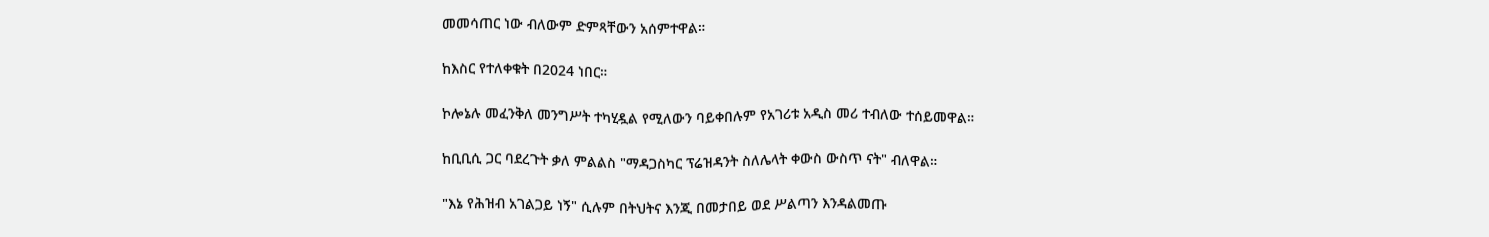መመሳጠር ነው ብለውም ድምጻቸውን አሰምተዋል።

ከእስር የተለቀቁት በ2024 ነበር።

ኮሎኔሉ መፈንቅለ መንግሥት ተካሂዷል የሚለውን ባይቀበሉም የአገሪቱ አዲስ መሪ ተብለው ተሰይመዋል።

ከቢቢሲ ጋር ባደረጉት ቃለ ምልልስ "ማዳጋስካር ፕሬዝዳንት ስለሌላት ቀውስ ውስጥ ናት" ብለዋል።

"እኔ የሕዝብ አገልጋይ ነኝ" ሲሉም በትህትና እንጂ በመታበይ ወደ ሥልጣን እንዳልመጡ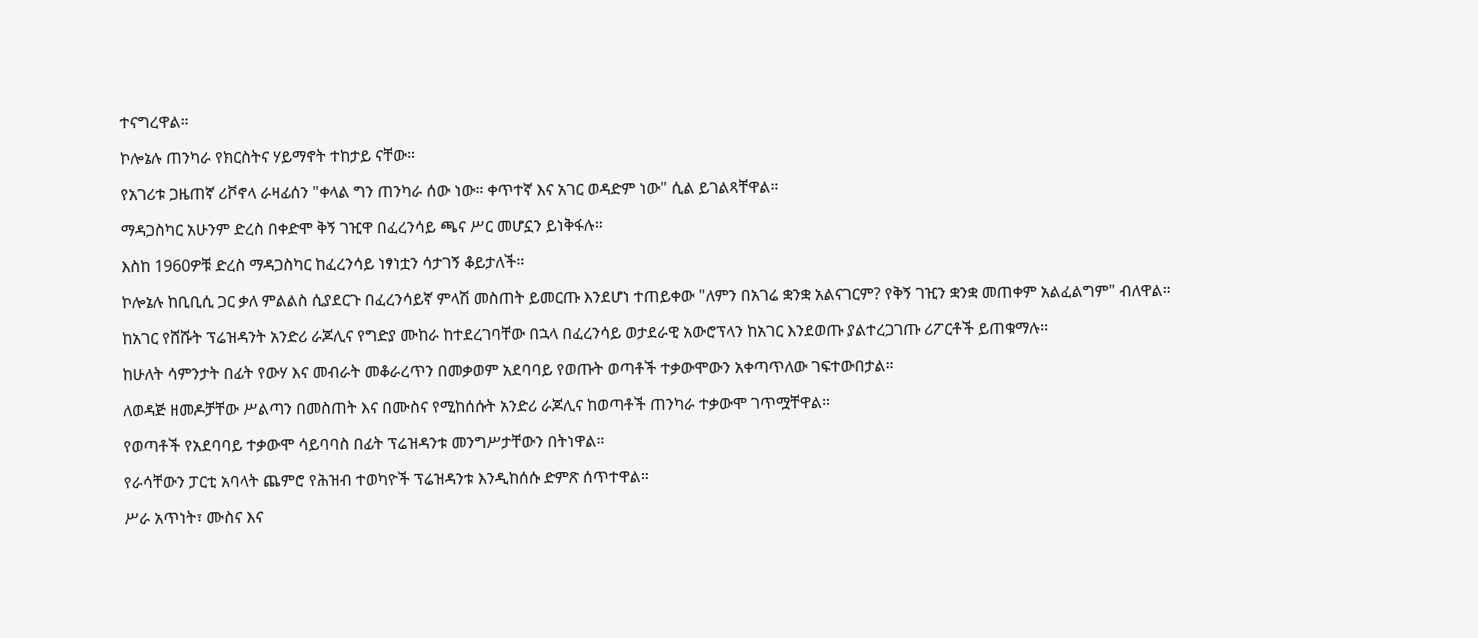ተናግረዋል።

ኮሎኔሉ ጠንካራ የክርስትና ሃይማኖት ተከታይ ናቸው።

የአገሪቱ ጋዜጠኛ ሪቮኖላ ራዛፊሰን "ቀላል ግን ጠንካራ ሰው ነው። ቀጥተኛ እና አገር ወዳድም ነው" ሲል ይገልጻቸዋል።

ማዳጋስካር አሁንም ድረስ በቀድሞ ቅኝ ገዢዋ በፈረንሳይ ጫና ሥር መሆኗን ይነቅፋሉ።

እስከ 1960ዎቹ ድረስ ማዳጋስካር ከፈረንሳይ ነፃነቷን ሳታገኝ ቆይታለች።

ኮሎኔሉ ከቢቢሲ ጋር ቃለ ምልልስ ሲያደርጉ በፈረንሳይኛ ምላሽ መስጠት ይመርጡ እንደሆነ ተጠይቀው "ለምን በአገሬ ቋንቋ አልናገርም? የቅኝ ገዢን ቋንቋ መጠቀም አልፈልግም" ብለዋል።

ከአገር የሸሹት ፕሬዝዳንት አንድሪ ራጆሊና የግድያ ሙከራ ከተደረገባቸው በኋላ በፈረንሳይ ወታደራዊ አውሮፕላን ከአገር እንደወጡ ያልተረጋገጡ ሪፖርቶች ይጠቁማሉ።

ከሁለት ሳምንታት በፊት የውሃ እና መብራት መቆራረጥን በመቃወም አደባባይ የወጡት ወጣቶች ተቃውሞውን አቀጣጥለው ገፍተውበታል።

ለወዳጅ ዘመዶቻቸው ሥልጣን በመስጠት እና በሙስና የሚከሰሱት አንድሪ ራጆሊና ከወጣቶች ጠንካራ ተቃውሞ ገጥሟቸዋል።

የወጣቶች የአደባባይ ተቃውሞ ሳይባባስ በፊት ፕሬዝዳንቱ መንግሥታቸውን በትነዋል።

የራሳቸውን ፓርቲ አባላት ጨምሮ የሕዝብ ተወካዮች ፕሬዝዳንቱ እንዲከሰሱ ድምጽ ሰጥተዋል።

ሥራ አጥነት፣ ሙስና እና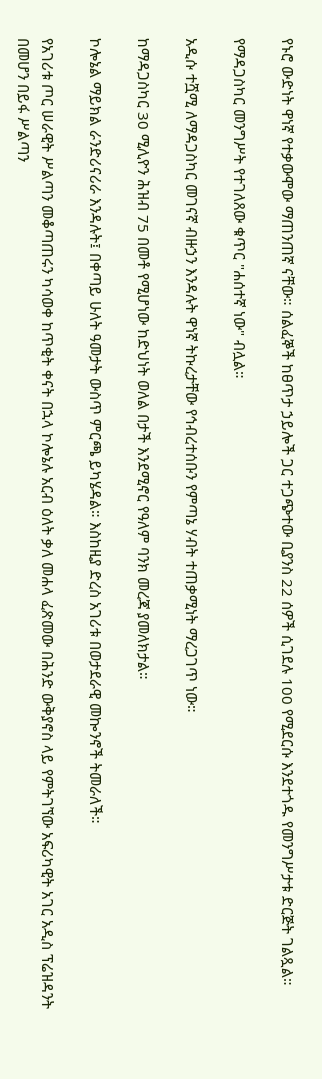የኑሮ ውድነት ዋነኛ የተቃውሞው ማጠንጠኛ ናቸው። ሰልፈኞች ከፀጥታ ኃይሎች ጋር ተጋጭተው ቢያንስ 22 ሰዎች ሲገደሉ 100 የሚደርሱ እንደተጎዱ የመንግሥታቱ ድርጅት ገልጿል።

የማዳጋስካር መንግሥት የተገለጸው ቁጥር "ሐሰተኛ ነው" ብሏል።

አዲሱ ተሿሚ ለማዳጋስካር መገናኛ ብዙኃን እንዳሉት ዋነኛ ትኩረታቸው የኅብረተሰቡን የምጣኔ ሃብት ተጠቃሚነት ማረጋገጥ ነው።

ከማዳጋስካር 30 ሚሊዮን ሕዝብ 75 በመቶ የሚሆነው ከድህነት ወለል በታች እንደሚኖር የዓለም ባንክ መረጃ ያመለክታል።

ኮሎኔል ማይክል ራንድሪናሪራ እንዳሉት፤ በቀጣይ ሁለት ዓመታት ውስጥ ምርጫ ይካሄዳል። እስከዚያ ድረስ አገሪቱ በወታደራዊ መኰንኖች ትመራለች።

የአገሪቱ ጦር ሠራዊት ሥልጣን መቆጣጠሩን ካሳወቀ ከጥቂት ቀናት በኋላ ኮሎኔሉ አርብ ዕለት ቃለ መሐላ ፈጽመው በሕንድ ውቅያኖስ ላይ የምትገኘው አፍሪካዊት አገር አዲስ ፕሬዝዳንት በመሆን በይፋ ሥልጣን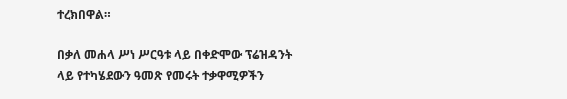ተረክበዋል።

በቃለ መሐላ ሥነ ሥርዓቱ ላይ በቀድሞው ፕሬዝዳንት ላይ የተካሄደውን ዓመጽ የመሩት ተቃዋሚዎችን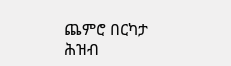ጨምሮ በርካታ ሕዝብ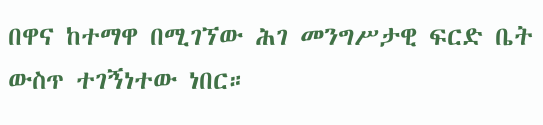በዋና ከተማዋ በሚገኘው ሕገ መንግሥታዊ ፍርድ ቤት ውስጥ ተገኝነተው ነበር።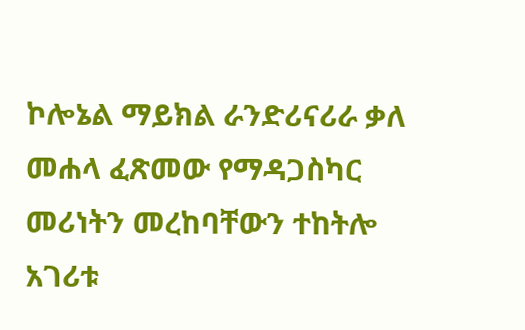ኮሎኔል ማይክል ራንድሪናሪራ ቃለ መሐላ ፈጽመው የማዳጋስካር መሪነትን መረከባቸውን ተከትሎ አገሪቱ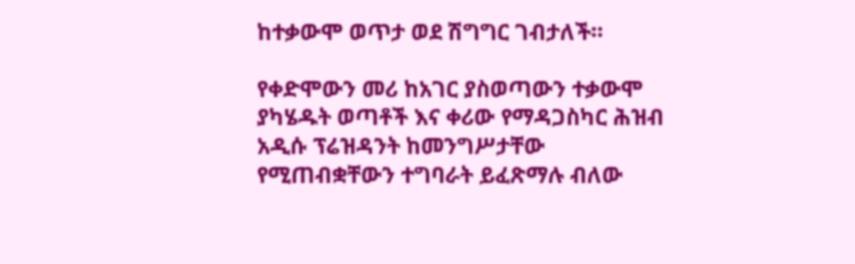ከተቃውሞ ወጥታ ወደ ሽግግር ገብታለች።

የቀድሞውን መሪ ከአገር ያስወጣውን ተቃውሞ ያካሄዱት ወጣቶች እና ቀሪው የማዳጋስካር ሕዝብ አዲሱ ፕሬዝዳንት ከመንግሥታቸው የሚጠብቋቸውን ተግባራት ይፈጽማሉ ብለው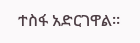ተስፋ አድርገዋል።